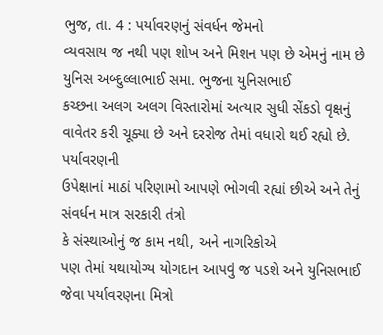ભુજ, તા. 4 : પર્યાવરણનું સંવર્ધન જેમનો
વ્યવસાય જ નથી પણ શોખ અને મિશન પણ છે એમનું નામ છે યુનિસ અબ્દુલ્લાભાઈ સમા. ભુજના યુનિસભાઈ
કચ્છના અલગ અલગ વિસ્તારોમાં અત્યાર સુધી સેંકડો વૃક્ષનું વાવેતર કરી ચૂક્યા છે અને દરરોજ તેમાં વધારો થઈ રહ્યો છે. પર્યાવરણની
ઉપેક્ષાનાં માઠાં પરિણામો આપણે ભોગવી રહ્યાં છીએ અને તેનું સંવર્ધન માત્ર સરકારી તંત્રો
કે સંસ્થાઓનું જ કામ નથી, અને નાગરિકોએ
પણ તેમાં યથાયોગ્ય યોગદાન આપવું જ પડશે અને યુનિસભાઈ જેવા પર્યાવરણના મિત્રો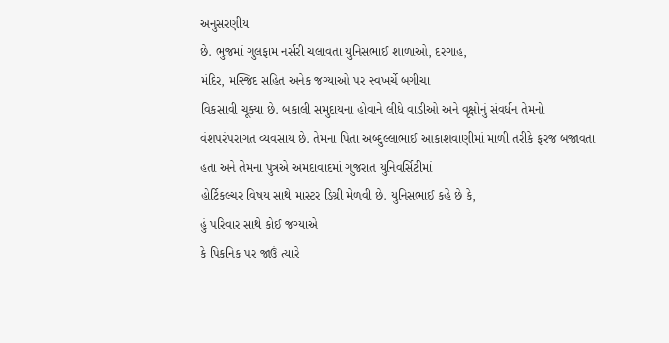અનુસરણીય
છે. ભુજમાં ગુલફામ નર્સરી ચલાવતા યુનિસભાઈ શાળાઓ, દરગાહ,
મંદિર, મસ્જિદ સહિત અનેક જગ્યાઓ પર સ્વખર્ચે બગીચા
વિકસાવી ચૂક્યા છે. બકાલી સમુદાયના હોવાને લીધે વાડીઓ અને વૃક્ષોનું સંવર્ધન તેમનો
વંશપરંપરાગત વ્યવસાય છે. તેમના પિતા અબ્દુલ્લાભાઈ આકાશવાણીમાં માળી તરીકે ફરજ બજાવતા
હતા અને તેમના પુત્રએ અમદાવાદમાં ગુજરાત યુનિવર્સિટીમાં
હોર્ટિકલ્ચર વિષય સાથે માસ્ટર ડિગ્રી મેળવી છે. યુનિસભાઈ કહે છે કે,
હું પરિવાર સાથે કોઈ જગ્યાએ
કે પિકનિક પર જાઉં ત્યારે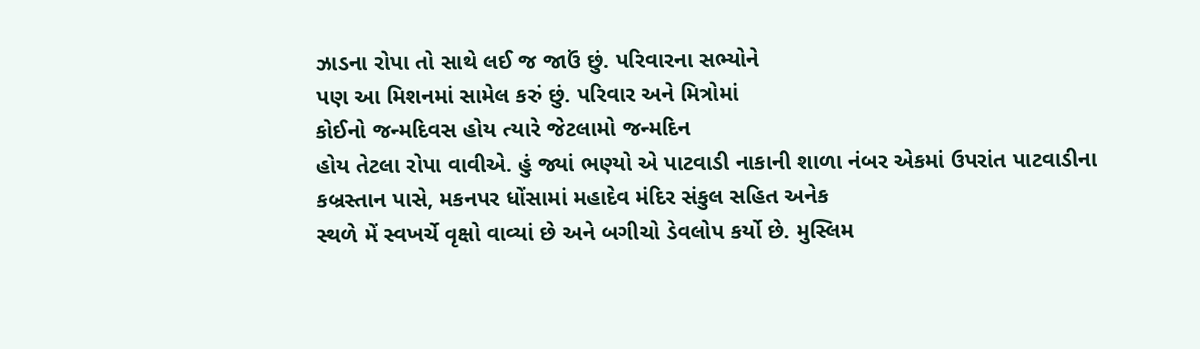ઝાડના રોપા તો સાથે લઈ જ જાઉં છું. પરિવારના સભ્યોને
પણ આ મિશનમાં સામેલ કરું છું. પરિવાર અને મિત્રોમાં
કોઈનો જન્મદિવસ હોય ત્યારે જેટલામો જન્મદિન
હોય તેટલા રોપા વાવીએ. હું જ્યાં ભણ્યો એ પાટવાડી નાકાની શાળા નંબર એકમાં ઉપરાંત પાટવાડીના
કબ્રસ્તાન પાસે, મકનપર ધોંસામાં મહાદેવ મંદિર સંકુલ સહિત અનેક
સ્થળે મેં સ્વખર્ચે વૃક્ષો વાવ્યાં છે અને બગીચો ડેવલોપ કર્યો છે. મુસ્લિમ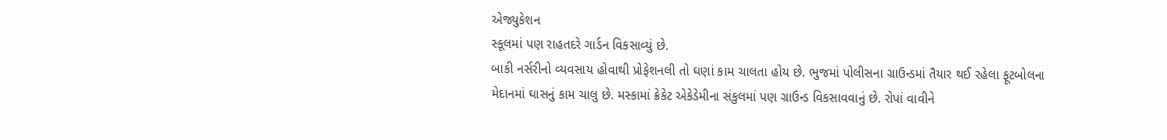એજ્યુકેશન
સ્કૂલમાં પણ રાહતદરે ગાર્ડન વિકસાવ્યું છે.
બાકી નર્સરીનો વ્યવસાય હોવાથી પ્રોફેશનલી તો ઘણાં કામ ચાલતા હોય છે. ભુજમાં પોલીસના ગ્રાઉન્ડમાં તૈયાર થઈ રહેલા ફૂટબોલના
મેદાનમાં ઘાસનું કામ ચાલુ છે. મસ્કામાં ક્રેકેટ એકેડેમીના સંકુલમાં પણ ગ્રાઉન્ડ વિકસાવવાનું છે. રોપાં વાવીને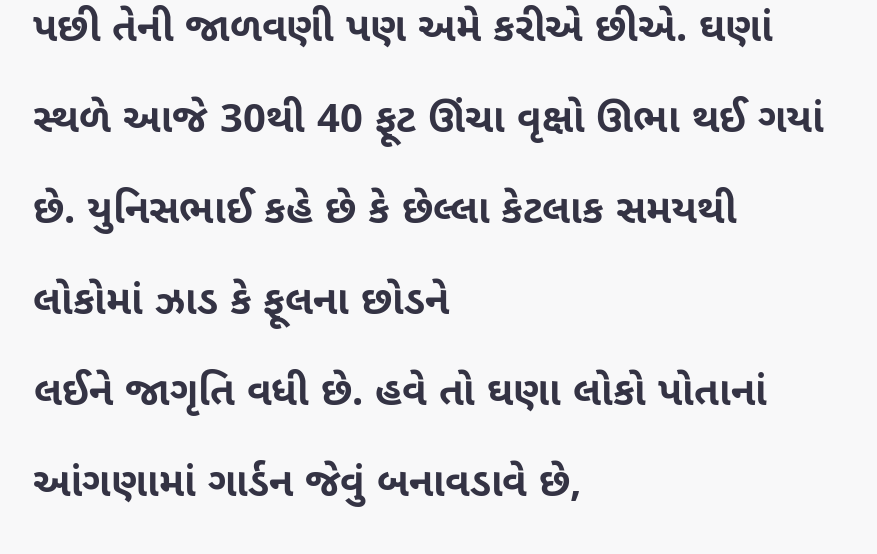પછી તેની જાળવણી પણ અમે કરીએ છીએ. ઘણાં સ્થળે આજે 30થી 40 ફૂટ ઊંચા વૃક્ષો ઊભા થઈ ગયાં છે. યુનિસભાઈ કહે છે કે છેલ્લા કેટલાક સમયથી લોકોમાં ઝાડ કે ફૂલના છોડને
લઈને જાગૃતિ વધી છે. હવે તો ઘણા લોકો પોતાનાં આંગણામાં ગાર્ડન જેવું બનાવડાવે છે,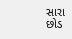સારા છોડ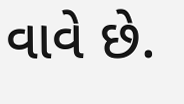વાવે છે.